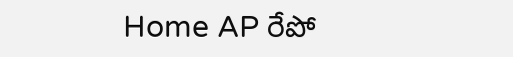Home AP రేపో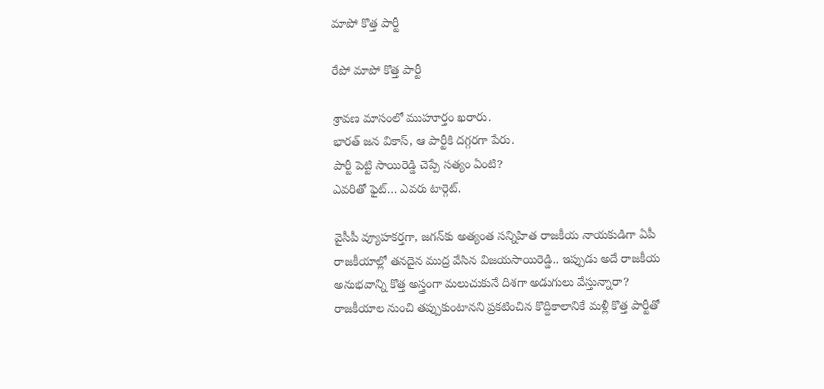మాపో కొత్త పార్టీ

రేపో మాపో కొత్త పార్టీ

శ్రావణ మాసంలో ముహూర్తం ఖరారు.
భారత్ జన వికాస్, ఆ పార్టీకి దగ్గరగా పేరు.
పార్టీ పెట్టి సాయిరెడ్డి చెప్పే సత్యం ఏంటి?
ఎవరితో ఫైట్… ఎవరు టార్గెట్.

వైసీపీ వ్యూహకర్తగా, జగన్‌కు అత్యంత సన్నిహిత రాజకీయ నాయకుడిగా ఏపీ రాజకీయాల్లో తనదైన ముద్ర వేసిన విజయసాయిరెడ్డి.. ఇప్పుడు అదే రాజకీయ అనుభవాన్ని కొత్త అస్త్రంగా మలుచుకునే దిశగా అడుగులు వేస్తున్నారా? రాజకీయాల నుంచి తప్పుకుంటానని ప్రకటించిన కొద్దికాలానికే మళ్లీ కొత్త పార్టీతో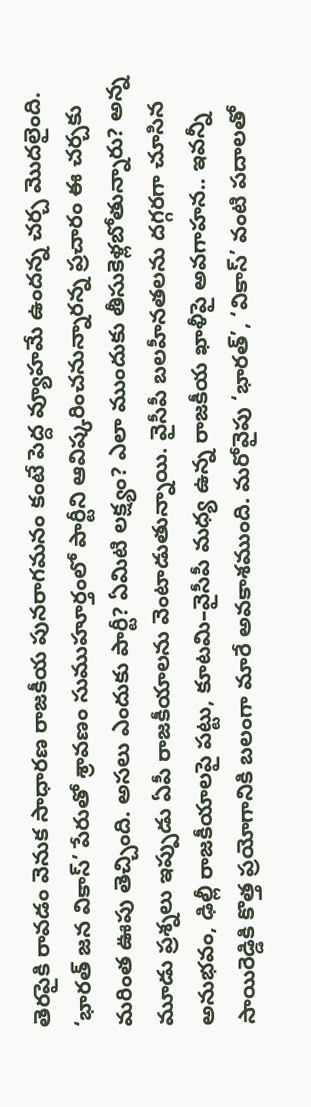తెరపైకి రావడం వెనుక సాధారణ రాజకీయ పునరాగమనం కంటే పెద్ద వ్యూహమే ఉందన్న చర్చ మొదలైంది. ‘భారత్ జన వికాస్’ పేరుతో శ్రావణం సుముహూర్తంలో పార్టీని ఆవిష్కరించనున్నారన్న ప్రచారం ఈ చర్చకు మరింత ఊపు తెచ్చింది. అసలు ఎందుకు పార్టీ? ఏమిటి లక్ష్యం? ఎలా ముందుకు తీసుకెళ్లబోతున్నారు? అన్న మూడు ప్రశ్నలు ఇప్పుడు ఏపీ రాజకీయాలను వెంటాడుతున్నాయి. వైసీపీ బలహీనతలను దగ్గరగా చూసిన అనుభవం, ఢిల్లీ రాజకీయాలపై పట్టు, కూటమి–వైసీపీ మధ్య ఉన్న రాజకీయ ఖాళీపై అవగాహన.. ఇవన్నీ సాయిరెడ్డికి కొత్త ప్రయోగానికి బలంగా మారే అవకాశముంది. మరోవైపు ‘భారత్’, ‘వికాస్’ వంటి పదాలతో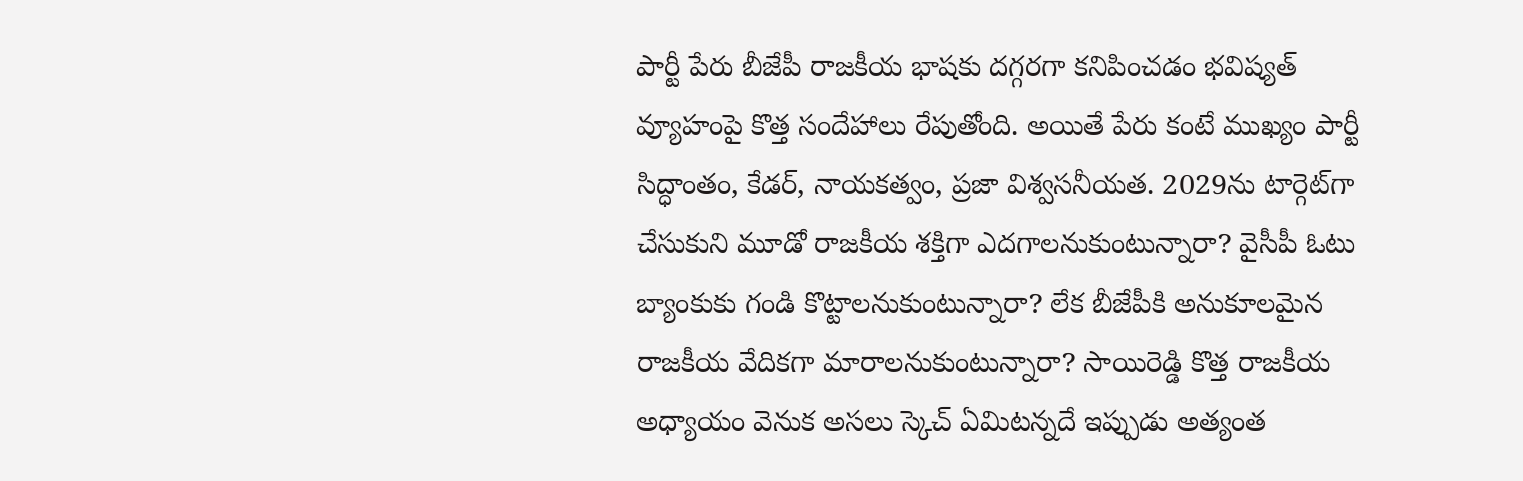పార్టీ పేరు బీజేపీ రాజకీయ భాషకు దగ్గరగా కనిపించడం భవిష్యత్ వ్యూహంపై కొత్త సందేహాలు రేపుతోంది. అయితే పేరు కంటే ముఖ్యం పార్టీ సిద్ధాంతం, కేడర్, నాయకత్వం, ప్రజా విశ్వసనీయత. 2029ను టార్గెట్‌గా చేసుకుని మూడో రాజకీయ శక్తిగా ఎదగాలనుకుంటున్నారా? వైసీపీ ఓటు బ్యాంకుకు గండి కొట్టాలనుకుంటున్నారా? లేక బీజేపీకి అనుకూలమైన రాజకీయ వేదికగా మారాలనుకుంటున్నారా? సాయిరెడ్డి కొత్త రాజకీయ అధ్యాయం వెనుక అసలు స్కెచ్ ఏమిటన్నదే ఇప్పుడు అత్యంత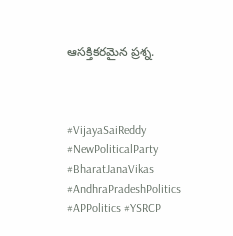ఆసక్తికరమైన ప్రశ్న.



#VijayaSaiReddy #NewPoliticalParty #BharatJanaVikas #AndhraPradeshPolitics #APPolitics #YSRCP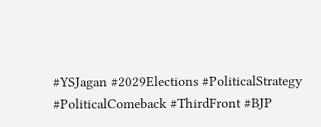#YSJagan #2029Elections #PoliticalStrategy #PoliticalComeback #ThirdFront #BJP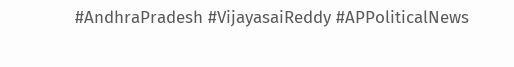#AndhraPradesh #VijayasaiReddy #APPoliticalNews